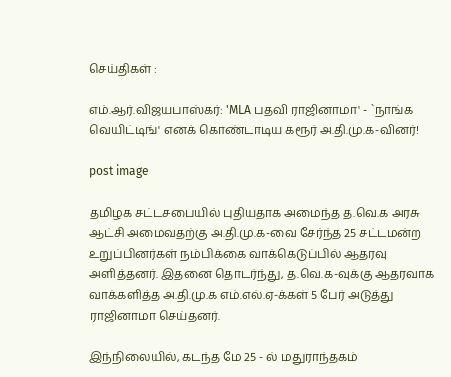செய்திகள் :

எம்.ஆர்.விஜயபாஸ்கர்: 'MLA பதவி ராஜினாமா' - `நாங்க வெயிட்டிங்' எனக் கொண்டாடிய கரூர் அ.தி.மு.க-வினர்!

post image

தமிழக சட்டசபையில் புதியதாக அமைந்த த.வெ.க அரசு ஆட்சி அமைவதற்கு அ.தி.மு.க-வை சேர்ந்த 25 சட்டமன்ற உறுப்பினர்கள் நம்பிக்கை வாக்கெடுப்பில் ஆதரவு அளித்தனர். இதனை தொடர்ந்து, த.வெ.க-வுக்கு ஆதரவாக வாக்களித்த அ.தி.மு.க எம்.எல்.ஏ-க்கள் 5 பேர் அடுத்து ராஜினாமா செய்தனர்.

இந்நிலையில், கடந்த மே 25 - ல் மதுராந்தகம்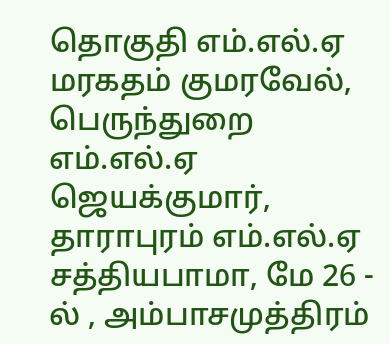தொகுதி எம்.எல்.ஏ மரகதம் குமரவேல், பெருந்துறை எம்.எல்.ஏ ஜெயக்குமார், தாராபுரம் எம்.எல்.ஏ சத்தியபாமா, மே 26 - ல் , அம்பாசமுத்திரம்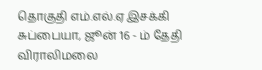தொகுதி எம்.எல்.ஏ இசக்கி சுப்பையா, ஜூன் 16 - ம் தேதி விராலிமலை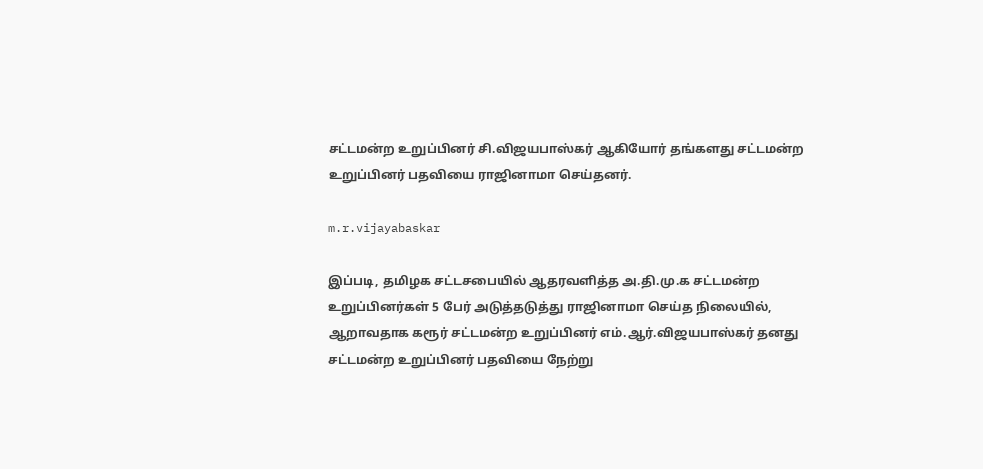சட்டமன்ற உறுப்பினர் சி.விஜயபாஸ்கர் ஆகியோர் தங்களது சட்டமன்ற உறுப்பினர் பதவியை ராஜினாமா செய்தனர்.

m.r.vijayabaskar

இப்படி, தமிழக சட்டசபையில் ஆதரவளித்த அ.தி.மு.க சட்டமன்ற உறுப்பினர்கள் 5 பேர் அடுத்தடுத்து ராஜினாமா செய்த நிலையில், ஆறாவதாக கரூர் சட்டமன்ற உறுப்பினர் எம்.ஆர்.விஜயபாஸ்கர் தனது சட்டமன்ற உறுப்பினர் பதவியை நேற்று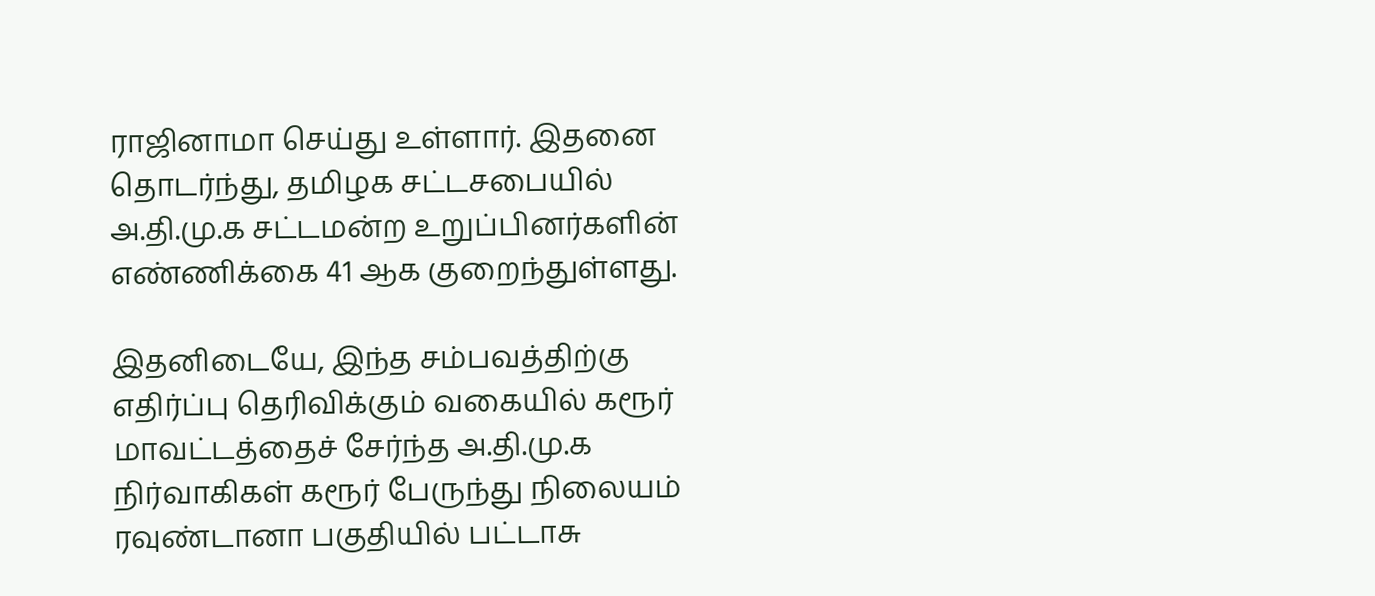ராஜினாமா செய்து உள்ளார். இதனை தொடர்ந்து, தமிழக சட்டசபையில் அ.தி.மு.க சட்டமன்ற உறுப்பினர்களின் எண்ணிக்கை 41 ஆக குறைந்துள்ளது.

இதனிடையே, இந்த சம்பவத்திற்கு எதிர்ப்பு தெரிவிக்கும் வகையில் கரூர் மாவட்டத்தைச் சேர்ந்த அ.தி.மு.க நிர்வாகிகள் கரூர் பேருந்து நிலையம் ரவுண்டானா பகுதியில் பட்டாசு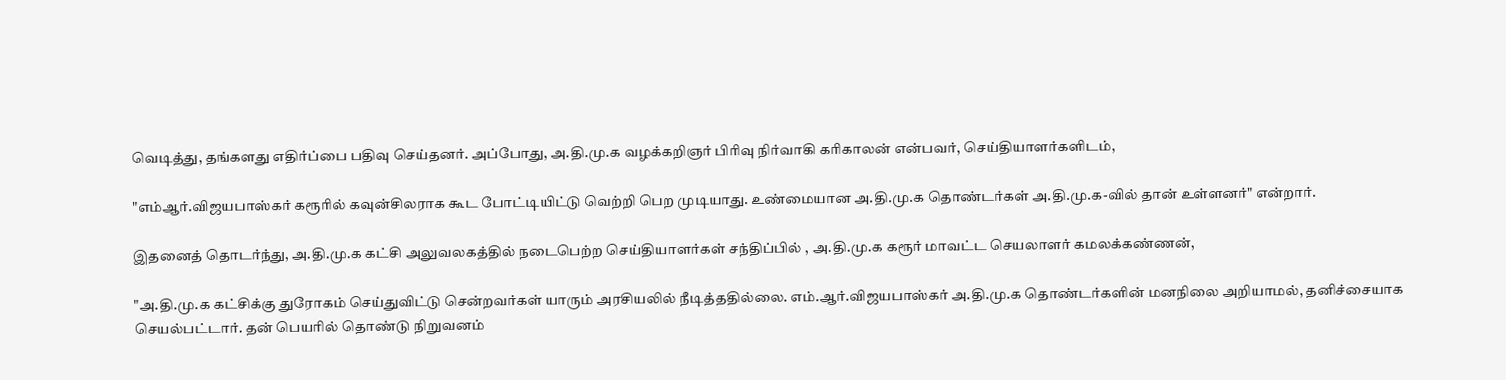வெடித்து, தங்களது எதிர்ப்பை பதிவு செய்தனர். அப்போது, அ.தி.மு.க வழக்கறிஞர் பிரிவு நிர்வாகி கரிகாலன் என்பவர், செய்தியாளர்களிடம்,

"எம்ஆர்.விஜயபாஸ்கர் கரூரில் கவுன்சிலராக கூட போட்டியிட்டு வெற்றி பெற முடியாது. உண்மையான அ.தி.மு.க தொண்டர்கள் அ.தி.மு.க-வில் தான் உள்ளனர்" என்றார்.

இதனைத் தொடர்ந்து, அ.தி.மு.க கட்சி அலுவலகத்தில் நடைபெற்ற செய்தியாளர்கள் சந்திப்பில் , அ.தி.மு.க கரூர் மாவட்ட செயலாளர் கமலக்கண்ணன்,

"அ.தி.மு.க கட்சிக்கு துரோகம் செய்துவிட்டு சென்றவர்கள் யாரும் அரசியலில் நீடித்ததில்லை. எம்.ஆர்.விஜயபாஸ்கர் அ.தி.மு.க தொண்டர்களின் மனநிலை அறியாமல், தனிச்சையாக செயல்பட்டார். தன் பெயரில் தொண்டு நிறுவனம்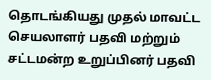தொடங்கியது முதல் மாவட்ட செயலாளர் பதவி மற்றும் சட்டமன்ற உறுப்பினர் பதவி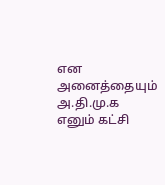என அனைத்தையும் அ.தி.மு.க எனும் கட்சி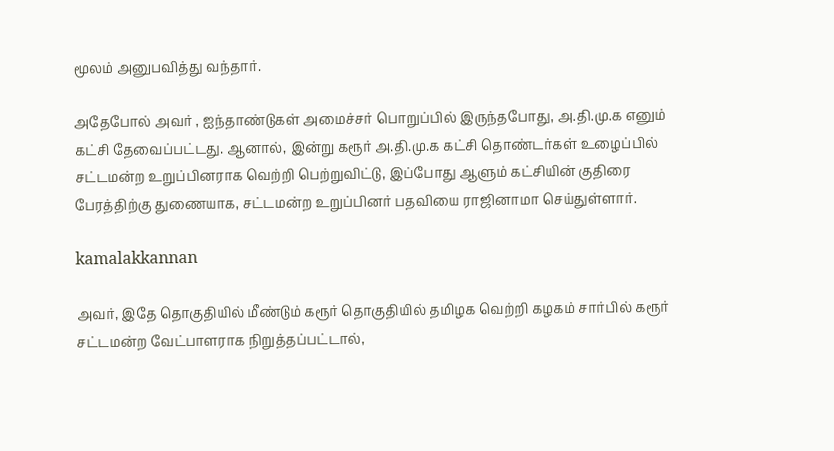மூலம் அனுபவித்து வந்தார்.

அதேபோல் அவர் , ஐந்தாண்டுகள் அமைச்சர் பொறுப்பில் இருந்தபோது, அ.தி.மு.க எனும் கட்சி தேவைப்பட்டது. ஆனால், இன்று கரூர் அ.தி.மு.க கட்சி தொண்டர்கள் உழைப்பில் சட்டமன்ற உறுப்பினராக வெற்றி பெற்றுவிட்டு, இப்போது ஆளும் கட்சியின் குதிரை பேரத்திற்கு துணையாக, சட்டமன்ற உறுப்பினர் பதவியை ராஜினாமா செய்துள்ளார்.

kamalakkannan

அவர், இதே தொகுதியில் மீண்டும் கரூர் தொகுதியில் தமிழக வெற்றி கழகம் சார்பில் கரூர் சட்டமன்ற வேட்பாளராக நிறுத்தப்பட்டால்,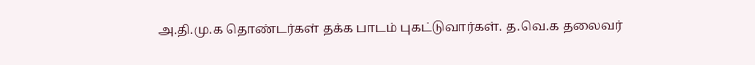அ.தி.மு.க தொண்டர்கள் தக்க பாடம் புகட்டுவார்கள். த.வெ.க தலைவர்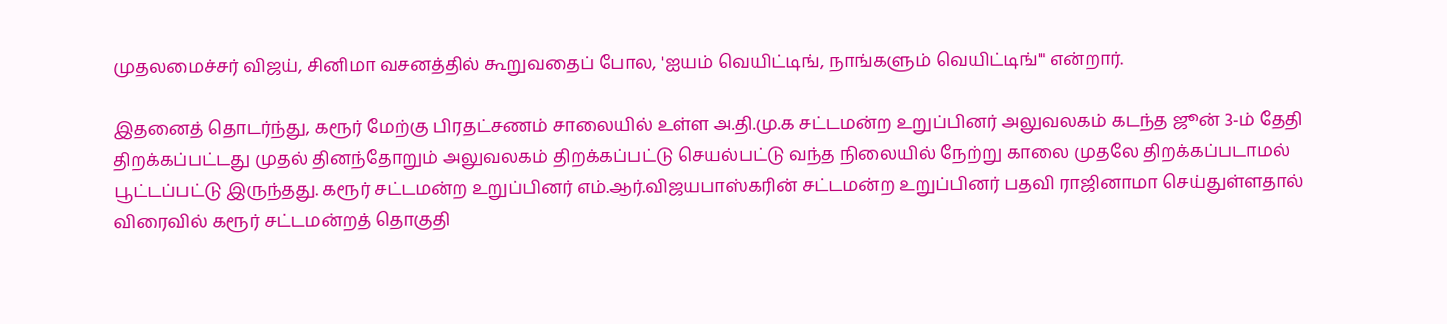முதலமைச்சர் விஜய், சினிமா வசனத்தில் கூறுவதைப் போல, 'ஐயம் வெயிட்டிங், நாங்களும் வெயிட்டிங்'" என்றார்.

இதனைத் தொடர்ந்து, கரூர் மேற்கு பிரதட்சணம் சாலையில் உள்ள அ.தி.மு.க சட்டமன்ற உறுப்பினர் அலுவலகம் கடந்த ஜூன் 3-ம் தேதி திறக்கப்பட்டது முதல் தினந்தோறும் அலுவலகம் திறக்கப்பட்டு செயல்பட்டு வந்த நிலையில் நேற்று காலை முதலே திறக்கப்படாமல் பூட்டப்பட்டு இருந்தது. கரூர் சட்டமன்ற உறுப்பினர் எம்.ஆர்.விஜயபாஸ்கரின் சட்டமன்ற உறுப்பினர் பதவி ராஜினாமா செய்துள்ளதால் விரைவில் கரூர் சட்டமன்றத் தொகுதி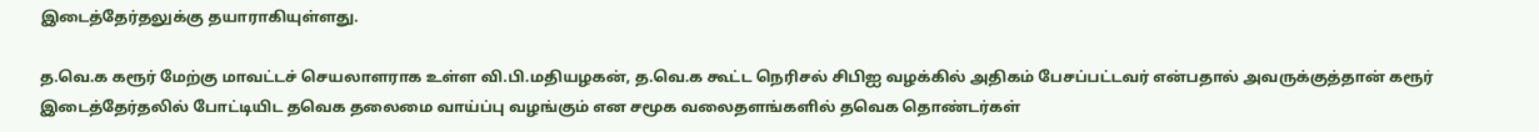இடைத்தேர்தலுக்கு தயாராகியுள்ளது.

த.வெ.க கரூர் மேற்கு மாவட்டச் செயலாளராக உள்ள வி.பி.மதியழகன், த.வெ.க கூட்ட நெரிசல் சிபிஐ வழக்கில் அதிகம் பேசப்பட்டவர் என்பதால் அவருக்குத்தான் கரூர் இடைத்தேர்தலில் போட்டியிட தவெக தலைமை வாய்ப்பு வழங்கும் என சமூக வலைதளங்களில் தவெக தொண்டர்கள்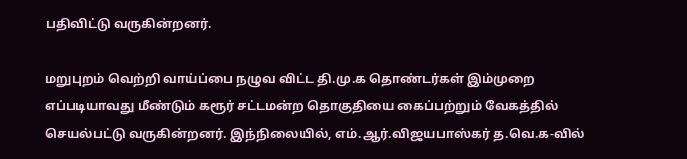பதிவிட்டு வருகின்றனர்.

மறுபுறம் வெற்றி வாய்ப்பை நழுவ விட்ட தி.மு.க தொண்டர்கள் இம்முறை எப்படியாவது மீண்டும் கரூர் சட்டமன்ற தொகுதியை கைப்பற்றும் வேகத்தில் செயல்பட்டு வருகின்றனர். இந்நிலையில், எம்.ஆர்.விஜயபாஸ்கர் த.வெ.க-வில்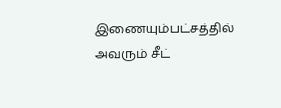இணையும்பட்சத்தில் அவரும் சீட்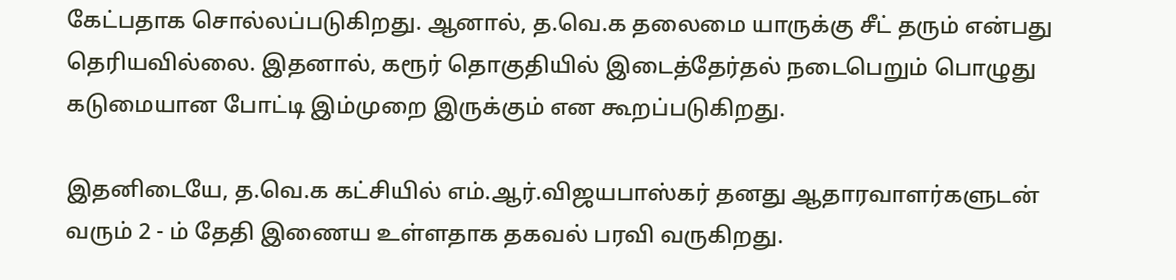கேட்பதாக சொல்லப்படுகிறது. ஆனால், த.வெ.க தலைமை யாருக்கு சீட் தரும் என்பது தெரியவில்லை. இதனால், கரூர் தொகுதியில் இடைத்தேர்தல் நடைபெறும் பொழுது கடுமையான போட்டி இம்முறை இருக்கும் என கூறப்படுகிறது.

இதனிடையே, த.வெ.க கட்சியில் எம்.ஆர்.விஜயபாஸ்கர் தனது ஆதாரவாளர்களுடன் வரும் 2 - ம் தேதி இணைய உள்ளதாக தகவல் பரவி வருகிறது.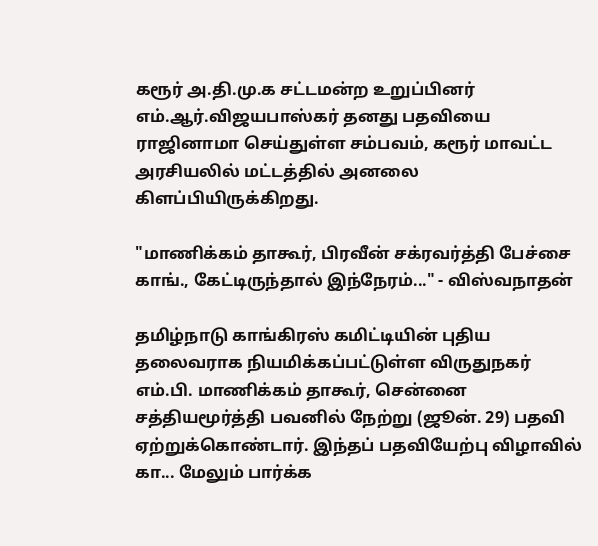கரூர் அ.தி.மு.க சட்டமன்ற உறுப்பினர் எம்.ஆர்.விஜயபாஸ்கர் தனது பதவியை ராஜினாமா செய்துள்ள சம்பவம், கரூர் மாவட்ட அரசியலில் மட்டத்தில் அனலை கிளப்பியிருக்கிறது.

"மாணிக்கம் தாகூர், பிரவீன் சக்ரவர்த்தி பேச்சை காங்., கேட்டிருந்தால் இந்நேரம்..." - விஸ்வநாதன்

தமிழ்நாடு காங்கிரஸ் கமிட்டியின் புதிய தலைவராக நியமிக்கப்பட்டுள்ள விருதுநகர் எம்.பி. மாணிக்கம் தாகூர், சென்னை சத்தியமூர்த்தி பவனில் நேற்று (ஜூன். 29) பதவி ஏற்றுக்கொண்டார். இந்தப் பதவியேற்பு விழாவில் கா... மேலும் பார்க்க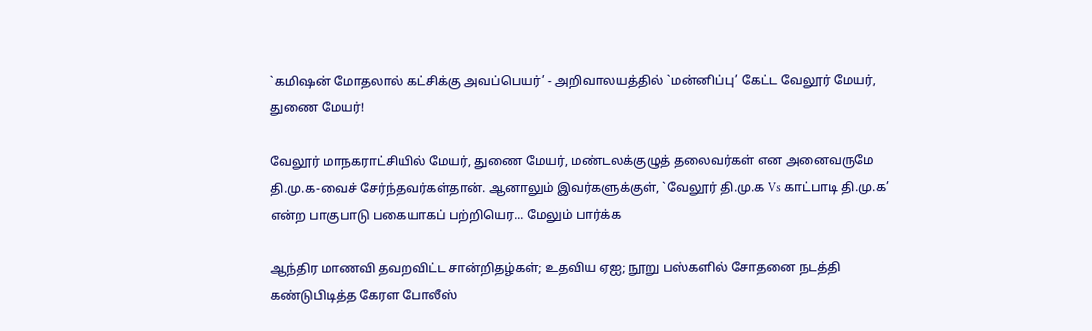`கமிஷன் மோதலால் கட்சிக்கு அவப்பெயர்’ - அறிவாலயத்தில் `மன்னிப்பு’ கேட்ட வேலூர் மேயர், துணை மேயர்!

வேலூர் மாநகராட்சியில் மேயர், துணை மேயர், மண்டலக்குழுத் தலைவர்கள் என அனைவருமே தி.மு.க-வைச் சேர்ந்தவர்கள்தான். ஆனாலும் இவர்களுக்குள், `வேலூர் தி.மு.க Vs காட்பாடி தி.மு.க’ என்ற பாகுபாடு பகையாகப் பற்றியெர... மேலும் பார்க்க

ஆந்திர மாணவி தவறவிட்ட சான்றிதழ்கள்; உதவிய ஏஐ; நூறு பஸ்களில் சோதனை நடத்தி கண்டுபிடித்த கேரள போலீஸ்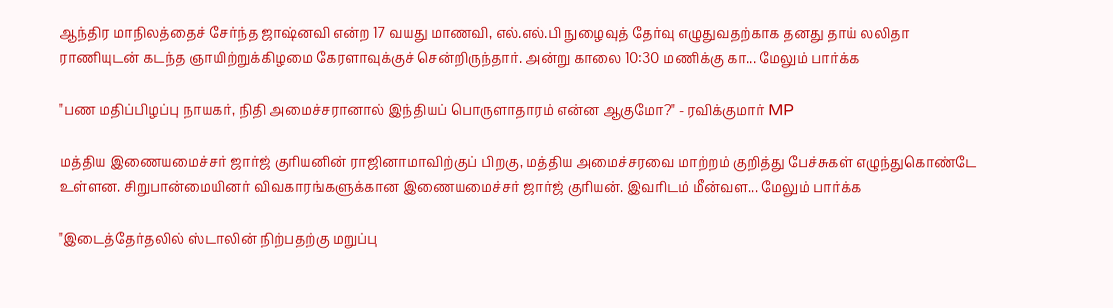ஆந்திர மாநிலத்தைச் சேர்ந்த ஜாஷ்னவி என்ற 17 வயது மாணவி, எல்.எல்.பி நுழைவுத் தேர்வு எழுதுவதற்காக தனது தாய் லலிதா ராணியுடன் கடந்த ஞாயிற்றுக்கிழமை கேரளாவுக்குச் சென்றிருந்தார். அன்று காலை 10:30 மணிக்கு கா... மேலும் பார்க்க

"பண மதிப்பிழப்பு நாயகர், நிதி அமைச்சரானால் இந்தியப் பொருளாதாரம் என்ன ஆகுமோ?" - ரவிக்குமார் MP

மத்திய இணையமைச்சர் ஜார்ஜ் குரியனின் ராஜினாமாவிற்குப் பிறகு, மத்திய அமைச்சரவை மாற்றம் குறித்து பேச்சுகள் எழுந்துகொண்டே உள்ளன. சிறுபான்மையினர் விவகாரங்களுக்கான இணையமைச்சர் ஜார்ஜ் குரியன். இவரிடம் மீன்வள... மேலும் பார்க்க

"இடைத்தேர்தலில் ஸ்டாலின் நிற்பதற்கு மறுப்பு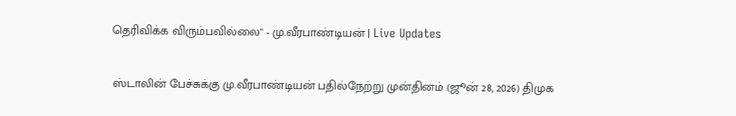தெரிவிக்க விரும்பவில்லை" - மு.வீரபாண்டியன் | Live Updates

ஸ்டாலின் பேச்சுக்கு மு.வீரபாண்டியன் பதில்நேற்று முன்தினம் (ஜூன் 28, 2026) திமுக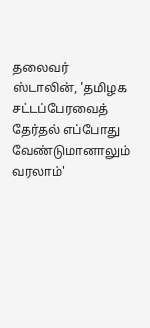தலைவர் ஸ்டாலின், 'தமிழக சட்டப்பேரவைத் தேர்தல் எப்போது வேண்டுமானாலும் வரலாம்'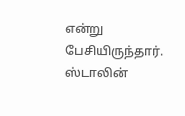என்று பேசியிருந்தார். ஸ்டாலின்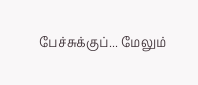பேச்சுக்குப்... மேலும்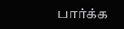பார்க்க